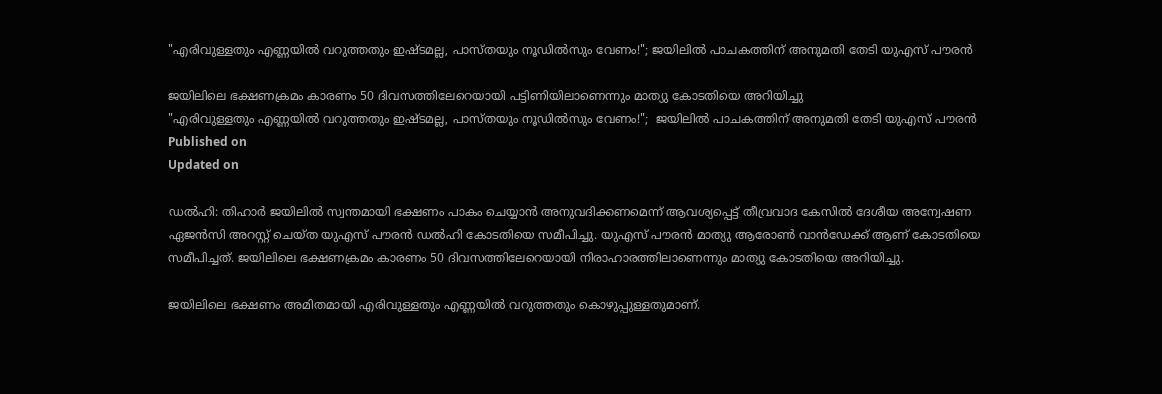"എരിവുള്ളതും എണ്ണയിൽ വറുത്തതും ഇഷ്ടമല്ല, പാസ്തയും നൂഡിൽസും വേണം!"; ജയിലിൽ പാചകത്തിന് അനുമതി തേടി യുഎസ് പൗരൻ

ജയിലിലെ ഭക്ഷണക്രമം കാരണം 50 ദിവസത്തിലേറെയായി പട്ടിണിയിലാണെന്നും മാത്യു കോടതിയെ അറിയിച്ചു
"എരിവുള്ളതും എണ്ണയിൽ വറുത്തതും ഇഷ്ടമല്ല, പാസ്തയും നൂഡിൽസും വേണം!";  ജയിലിൽ പാചകത്തിന് അനുമതി തേടി യുഎസ് പൗരൻ
Published on
Updated on

ഡൽഹി: തിഹാര്‍ ജയിലിൽ സ്വന്തമായി ഭക്ഷണം പാകം ചെയ്യാൻ അനുവദിക്കണമെന്ന് ആവശ്യപ്പെട്ട് തീവ്രവാദ കേസിൽ ദേശീയ അന്വേഷണ ഏജൻസി അറസ്റ്റ് ചെയ്ത യുഎസ് പൗരൻ ഡൽഹി കോടതിയെ സമീപിച്ചു. യുഎസ് പൗരൻ മാത്യു ആരോൺ വാൻഡേക്ക് ആണ് കോടതിയെ സമീപിച്ചത്. ജയിലിലെ ഭക്ഷണക്രമം കാരണം 50 ദിവസത്തിലേറെയായി നിരാഹാരത്തിലാണെന്നും മാത്യു കോടതിയെ അറിയിച്ചു.

ജയിലിലെ ഭക്ഷണം അമിതമായി എരിവുള്ളതും എണ്ണയിൽ വറുത്തതും കൊഴുപ്പുള്ളതുമാണ്.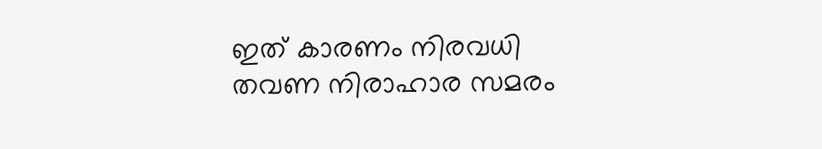ഇത് കാരണം നിരവധി തവണ നിരാഹാര സമരം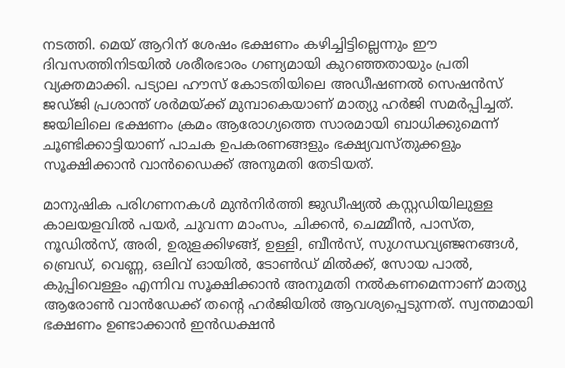നടത്തി. മെയ് ആറിന് ശേഷം ഭക്ഷണം കഴിച്ചിട്ടില്ലെന്നും ഈ ദിവസത്തിനിടയിൽ ശരീരഭാരം ഗണ്യമായി കുറഞ്ഞതായും പ്രതി വ്യക്തമാക്കി. പട്യാല ഹൗസ് കോടതിയിലെ അഡീഷണൽ സെഷൻസ് ജഡ്ജി പ്രശാന്ത് ശർമയ്ക്ക് മുമ്പാകെയാണ് മാത്യു ഹർജി സമർപ്പിച്ചത്. ജയിലിലെ ഭക്ഷണം ക്രമം ആരോഗ്യത്തെ സാരമായി ബാധിക്കുമെന്ന് ചൂണ്ടിക്കാട്ടിയാണ് പാചക ഉപകരണങ്ങളും ഭക്ഷ്യവസ്തുക്കളും സൂക്ഷിക്കാൻ വാൻഡൈക്ക് അനുമതി തേടിയത്.

മാനുഷിക പരിഗണനകൾ മുൻനിർത്തി ജുഡീഷ്യൽ കസ്റ്റഡിയിലുള്ള കാലയളവിൽ പയർ, ചുവന്ന മാംസം, ചിക്കൻ, ചെമ്മീൻ, പാസ്ത, നൂഡിൽസ്, അരി, ഉരുളക്കിഴങ്ങ്, ഉള്ളി, ബീൻസ്, സുഗന്ധവ്യഞ്ജനങ്ങൾ, ബ്രെഡ്, വെണ്ണ, ഒലിവ് ഓയിൽ, ടോൺഡ് മിൽക്ക്, സോയ പാൽ, കുപ്പിവെള്ളം എന്നിവ സൂക്ഷിക്കാൻ അനുമതി നൽകണമെന്നാണ് മാത്യു ആരോൺ വാൻഡേക്ക് തന്റെ ഹർജിയിൽ ആവശ്യപ്പെടുന്നത്. സ്വന്തമായി ഭക്ഷണം ഉണ്ടാക്കാൻ ഇൻഡക്ഷൻ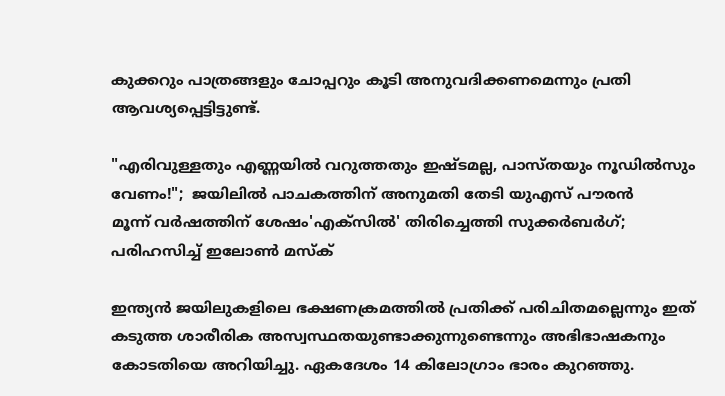കുക്കറും പാത്രങ്ങളും ചോപ്പറും കൂടി അനുവദിക്കണമെന്നും പ്രതി ആവശ്യപ്പെട്ടിട്ടുണ്ട്.

"എരിവുള്ളതും എണ്ണയിൽ വറുത്തതും ഇഷ്ടമല്ല, പാസ്തയും നൂഡിൽസും വേണം!";  ജയിലിൽ പാചകത്തിന് അനുമതി തേടി യുഎസ് പൗരൻ
മൂന്ന് വർഷത്തിന് ശേഷം'എക്‌സിൽ' തിരിച്ചെത്തി സുക്കർബർഗ്; പരിഹസിച്ച് ഇലോൺ മസ്‌ക്

ഇന്ത്യൻ ജയിലുകളിലെ ഭക്ഷണക്രമത്തിൽ പ്രതിക്ക് പരിചിതമല്ലെന്നും ഇത് കടുത്ത ശാരീരിക അസ്വസ്ഥതയുണ്ടാക്കുന്നുണ്ടെന്നും അഭിഭാഷകനും കോടതിയെ അറിയിച്ചു. ഏകദേശം 14 കിലോഗ്രാം ഭാരം കുറഞ്ഞു.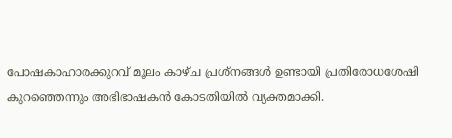പോഷകാഹാരക്കുറവ് മൂലം കാഴ്ച പ്രശ്നങ്ങൾ ഉണ്ടായി പ്രതിരോധശേഷി കുറഞ്ഞെന്നും അഭിഭാഷകൻ കോടതിയിൽ വ്യക്തമാക്കി.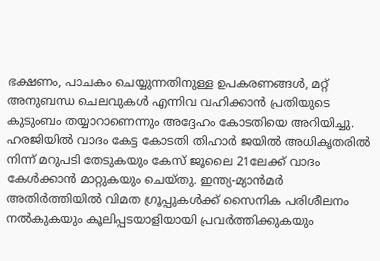ഭക്ഷണം, പാചകം ചെയ്യുന്നതിനുള്ള ഉപകരണങ്ങൾ, മറ്റ് അനുബന്ധ ചെലവുകൾ എന്നിവ വഹിക്കാൻ പ്രതിയുടെ കുടുംബം തയ്യാറാണെന്നും അദ്ദേഹം കോടതിയെ അറിയിച്ചു. ഹരജിയിൽ വാദം കേട്ട കോടതി തിഹാര്‍ ജയിൽ അധികൃതരിൽ നിന്ന് മറുപടി തേടുകയും കേസ് ജൂലൈ 21ലേക്ക് വാദം കേൾക്കാൻ മാറ്റുകയും ചെയ്തു. ഇന്ത്യ-മ്യാൻമർ അതിർത്തിയിൽ വിമത ഗ്രൂപ്പുകൾക്ക് സൈനിക പരിശീലനം നൽകുകയും കൂലിപ്പടയാളിയായി പ്രവർത്തിക്കുകയും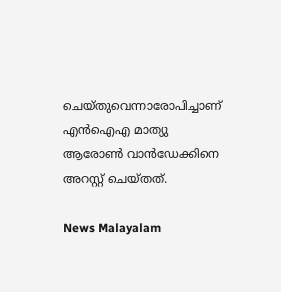ചെയ്തുവെന്നാരോപിച്ചാണ് എൻഐഎ മാത്യു ആരോൺ വാൻഡേക്കിനെ അറസ്റ്റ് ചെയ്തത്.

News Malayalam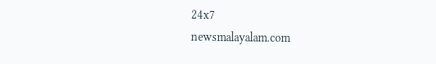24x7
newsmalayalam.com